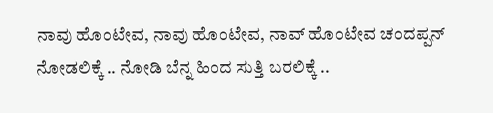ನಾವು ಹೊಂಟೇವ, ನಾವು ಹೊಂಟೇವ, ನಾವ್ ಹೊಂಟೇವ ಚಂದಪ್ಪನ್ ನೋಡಲಿಕ್ಕೆ .. ನೋಡಿ ಬೆನ್ನ ಹಿಂದ ಸುತ್ತಿ ಬರಲಿಕ್ಕೆ ..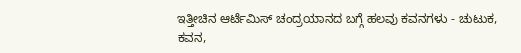ಇತ್ತೀಚಿನ ಆರ್ಟೆಮಿಸ್ ಚಂದ್ರಯಾನದ ಬಗ್ಗೆ ಹಲವು ಕವನಗಳು - ಚುಟುಕ, ಕವನ,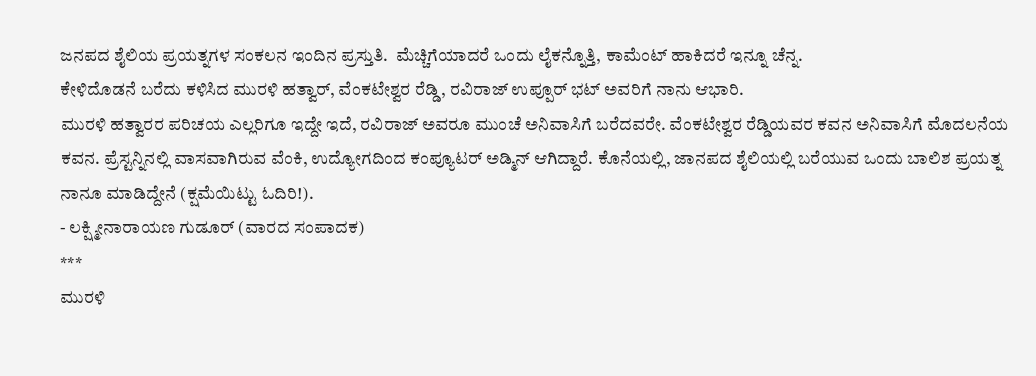ಜನಪದ ಶೈಲಿಯ ಪ್ರಯತ್ನಗಳ ಸಂಕಲನ ಇಂದಿನ ಪ್ರಸ್ತುತಿ.  ಮೆಚ್ಚಿಗೆಯಾದರೆ ಒಂದು ಲೈಕನ್ನೊತ್ತಿ, ಕಾಮೆಂಟ್ ಹಾಕಿದರೆ ಇನ್ನೂ ಚೆನ್ನ.
ಕೇಳಿದೊಡನೆ ಬರೆದು ಕಳಿಸಿದ ಮುರಳಿ ಹತ್ವಾರ್, ವೆಂಕಟೇಶ್ವರ ರೆಡ್ಡಿ, ರವಿರಾಜ್ ಉಪ್ಪೂರ್ ಭಟ್ ಅವರಿಗೆ ನಾನು ಆಭಾರಿ.
ಮುರಳಿ ಹತ್ವಾರರ ಪರಿಚಯ ಎಲ್ಲರಿಗೂ ಇದ್ದೇ ಇದೆ, ರವಿರಾಜ್ ಅವರೂ ಮುಂಚೆ ಅನಿವಾಸಿಗೆ ಬರೆದವರೇ. ವೆಂಕಟೇಶ್ವರ ರೆಡ್ಡಿಯವರ ಕವನ ಅನಿವಾಸಿಗೆ ಮೊದಲನೆಯ ಕವನ. ಪ್ರೆಸ್ಟನ್ನಿನಲ್ಲಿ ವಾಸವಾಗಿರುವ ವೆಂಕಿ, ಉದ್ಯೋಗದಿಂದ ಕಂಪ್ಯೂಟರ್ ಅಡ್ಮಿನ್ ಆಗಿದ್ದಾರೆ. ಕೊನೆಯಲ್ಲಿ, ಜಾನಪದ ಶೈಲಿಯಲ್ಲಿ ಬರೆಯುವ ಒಂದು ಬಾಲಿಶ ಪ್ರಯತ್ನ ನಾನೂ ಮಾಡಿದ್ದೇನೆ (ಕ್ಷಮೆಯಿಟ್ಟು ಓದಿರಿ!).
- ಲಕ್ಷ್ಮೀನಾರಾಯಣ ಗುಡೂರ್ (ವಾರದ ಸಂಪಾದಕ)
***
ಮುರಳಿ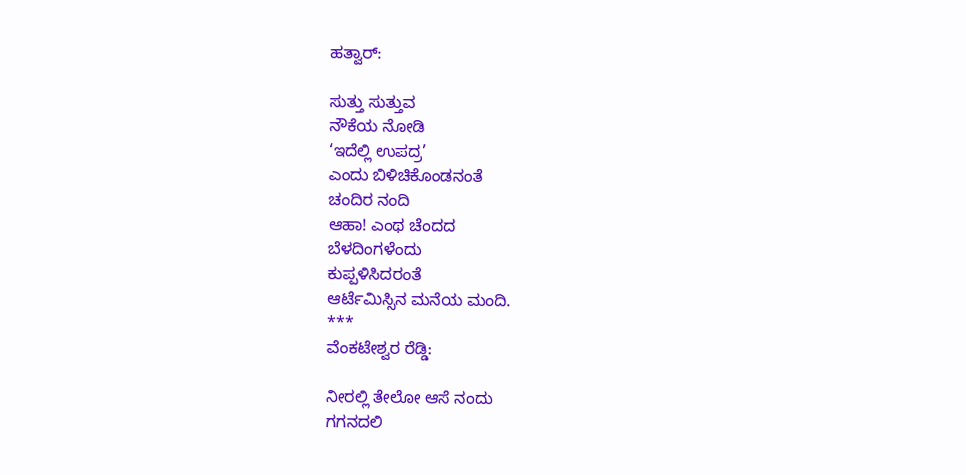ಹತ್ವಾರ್:

ಸುತ್ತು ಸುತ್ತುವ
ನೌಕೆಯ ನೋಡಿ
‘ಇದೆಲ್ಲಿ ಉಪದ್ರ’
ಎಂದು ಬಿಳಿಚಿಕೊಂಡನಂತೆ
ಚಂದಿರ ನಂದಿ
ಆಹಾ! ಎಂಥ ಚೆಂದದ
ಬೆಳದಿಂಗಳೆಂದು
ಕುಪ್ಪಳಿಸಿದರಂತೆ
ಆರ್ಟೆಮಿಸ್ಸಿನ ಮನೆಯ ಮಂದಿ.
***
ವೆಂಕಟೇಶ್ವರ ರೆಡ್ಡಿ:

ನೀರಲ್ಲಿ ತೇಲೋ ಆಸೆ ನಂದು
ಗಗನದಲಿ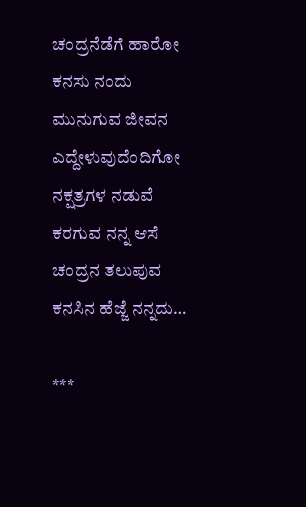ಚಂದ್ರನೆಡೆಗೆ ಹಾರೋ ಕನಸು ನಂದು
ಮುನುಗುವ ಜೀವನ ಎದ್ದೇಳುವುದೆಂದಿಗೋ
ನಕ್ಷತ್ರಗಳ ನಡುವೆ ಕರಗುವ ನನ್ನ ಆಸೆ
ಚಂದ್ರನ ತಲುಪುವ ಕನಸಿನ ಹೆಜ್ಜೆ ನನ್ನದು…

***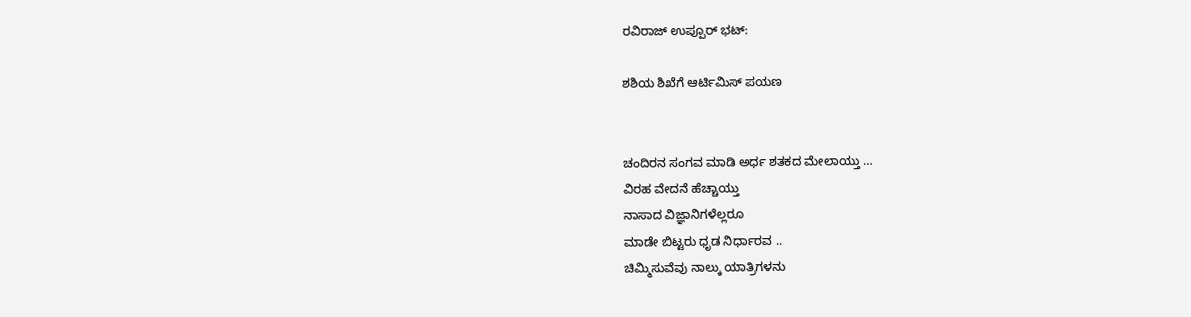ರವಿರಾಜ್ ಉಪ್ಪೂರ್ ಭಟ್:

ಶಶಿಯ ಶಿಖೆಗೆ ಆರ್ಟಿಮಿಸ್ ಪಯಣ


ಚಂದಿರನ ಸಂಗವ ಮಾಡಿ ಅರ್ಧ ಶತಕದ ಮೇಲಾಯ್ತು …
ವಿರಹ ವೇದನೆ ಹೆಚ್ಚಾಯ್ತು
ನಾಸಾದ ವಿಜ್ಞಾನಿಗಳೆಲ್ಲರೂ
ಮಾಡೇ ಬಿಟ್ಟರು ಧೃಡ ನಿರ್ಧಾರವ ..
ಚಿಮ್ಮಿಸುವೆವು ನಾಲ್ಕು ಯಾತ್ರಿಗಳನು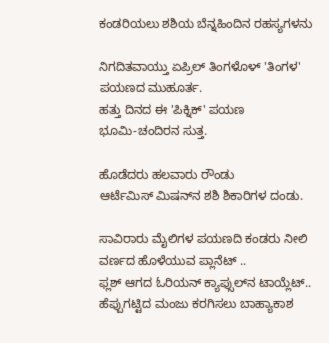ಕಂಡರಿಯಲು ಶಶಿಯ ಬೆನ್ನಹಿಂದಿನ ರಹಸ್ಯಗಳನು

ನಿಗದಿತವಾಯ್ತು ಏಪ್ರಿಲ್ ತಿಂಗಳೊಳ್ 'ತಿಂಗಳ' ಪಯಣದ ಮುಹೂರ್ತ.
ಹತ್ತು ದಿನದ ಈ 'ಪಿಕ್ನಿಕ್' ಪಯಣ
ಭೂಮಿ-ಚಂದಿರನ ಸುತ್ತ.

ಹೊಡೆದರು ಹಲವಾರು ರೌಂಡು
ಆರ್ಟೆಮಿಸ್ ಮಿಷನ್‌ನ ಶಶಿ ಶಿಕಾರಿಗಳ ದಂಡು.

ಸಾವಿರಾರು ಮೈಲಿಗಳ ಪಯಣದಿ ಕಂಡರು ನೀಲಿ ವರ್ಣದ ಹೊಳೆಯುವ ಪ್ಲಾನೆಟ್ ..
ಫ್ಲಶ್ ಆಗದ ಓರಿಯನ್ ಕ್ಯಾಪ್ಸುಲ್‌ನ ಟಾಯ್ಲೆಟ್..
ಹೆಪ್ಪುಗಟ್ಟಿದ ಮಂಜು ಕರಗಿಸಲು ಬಾಹ್ಯಾಕಾಶ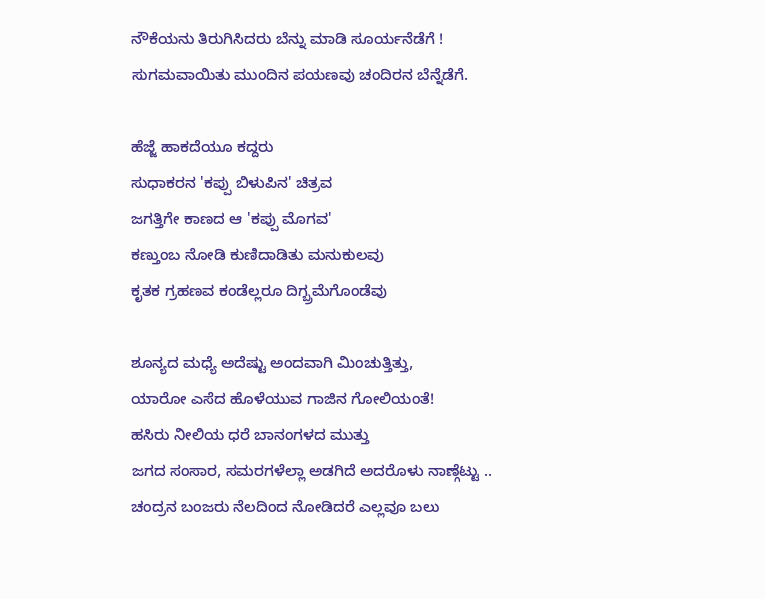ನೌಕೆಯನು ತಿರುಗಿಸಿದರು ಬೆನ್ನು ಮಾಡಿ ಸೂರ್ಯನೆಡೆಗೆ !
ಸುಗಮವಾಯಿತು ಮುಂದಿನ ಪಯಣವು ಚಂದಿರನ ಬೆನ್ನೆಡೆಗೆ.

ಹೆಜ್ಜೆ ಹಾಕದೆಯೂ ಕದ್ದರು
ಸುಧಾಕರನ 'ಕಪ್ಪು ಬಿಳುಪಿನ' ಚಿತ್ರವ
ಜಗತ್ತಿಗೇ ಕಾಣದ ಆ 'ಕಪ್ಪು ಮೊಗವ'
ಕಣ್ತುಂಬ ನೋಡಿ ಕುಣಿದಾಡಿತು ಮನುಕುಲವು
ಕೃತಕ ಗ್ರಹಣವ ಕಂಡೆಲ್ಲರೂ ದಿಗ್ಬ್ರಮೆಗೊಂಡೆವು

ಶೂನ್ಯದ ಮಧ್ಯೆ ಅದೆಷ್ಟು ಅಂದವಾಗಿ ಮಿಂಚುತ್ತಿತ್ತು,
ಯಾರೋ ಎಸೆದ ಹೊಳೆಯುವ ಗಾಜಿನ ಗೋಲಿಯಂತೆ!
ಹಸಿರು ನೀಲಿಯ ಧರೆ ಬಾನಂಗಳದ ಮುತ್ತು
ಜಗದ ಸಂಸಾರ, ಸಮರಗಳೆಲ್ಲಾ ಅಡಗಿದೆ ಅದರೊಳು ನಾಣ್ಗೆಟ್ಟು ..
ಚಂದ್ರನ ಬಂಜರು ನೆಲದಿಂದ ನೋಡಿದರೆ ಎಲ್ಲವೂ ಬಲು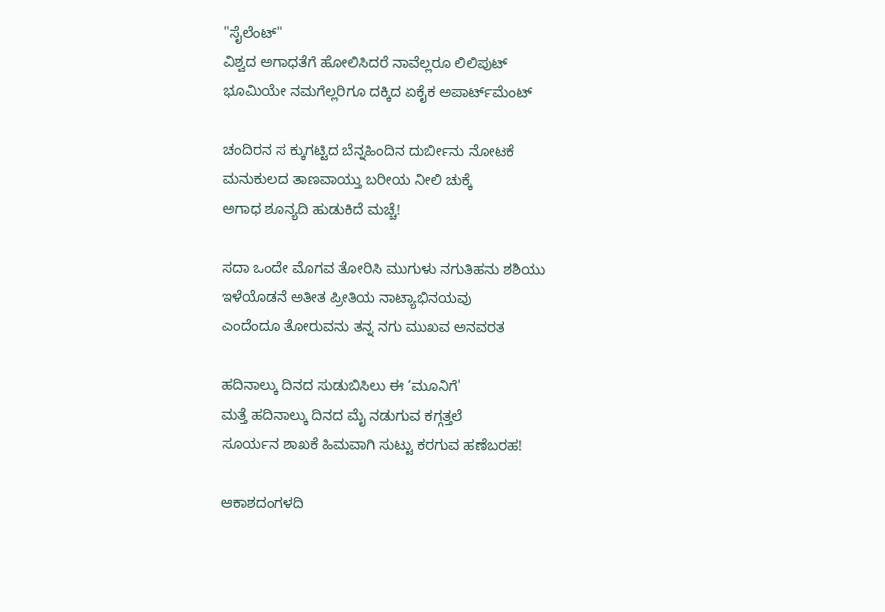"ಸೈಲೆಂಟ್"
ವಿಶ್ವದ ಅಗಾಧತೆಗೆ ಹೋಲಿಸಿದರೆ ನಾವೆಲ್ಲರೂ ಲಿಲಿಪುಟ್
ಭೂಮಿಯೇ ನಮಗೆಲ್ಲರಿಗೂ ದಕ್ಕಿದ ಏಕೈಕ ಅಪಾರ್ಟ್‌ಮೆಂಟ್

ಚಂದಿರನ ಸ ಕ್ಕುಗಟ್ಟಿದ ಬೆನ್ನಹಿಂದಿನ ದುರ್ಬೀನು ನೋಟಕೆ
ಮನುಕುಲದ ತಾಣವಾಯ್ತು ಬರೀಯ ನೀಲಿ ಚುಕ್ಕೆ
ಅಗಾಧ ಶೂನ್ಯದಿ ಹುಡುಕಿದೆ ಮಚ್ಚೆ!

ಸದಾ ಒಂದೇ ಮೊಗವ ತೋರಿಸಿ ಮುಗುಳು ನಗುತಿಹನು ಶಶಿಯು
ಇಳೆಯೊಡನೆ ಅತೀತ ಪ್ರೀತಿಯ ನಾಟ್ಯಾಭಿನಯವು
ಎಂದೆಂದೂ ತೋರುವನು ತನ್ನ ನಗು ಮುಖವ ಅನವರತ

ಹದಿನಾಲ್ಕು ದಿನದ ಸುಡುಬಿಸಿಲು ಈ ‘ಮೂನಿಗೆ'
ಮತ್ತೆ ಹದಿನಾಲ್ಕು ದಿನದ ಮೈ ನಡುಗುವ ಕಗ್ಗತ್ತಲೆ
ಸೂರ್ಯನ ಶಾಖಕೆ ಹಿಮವಾಗಿ ಸುಟ್ಟು ಕರಗುವ ಹಣೆಬರಹ!

ಆಕಾಶದಂಗಳದಿ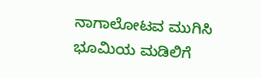ನಾಗಾಲೋಟವ ಮುಗಿಸಿ
ಭೂಮಿಯ ಮಡಿಲಿಗೆ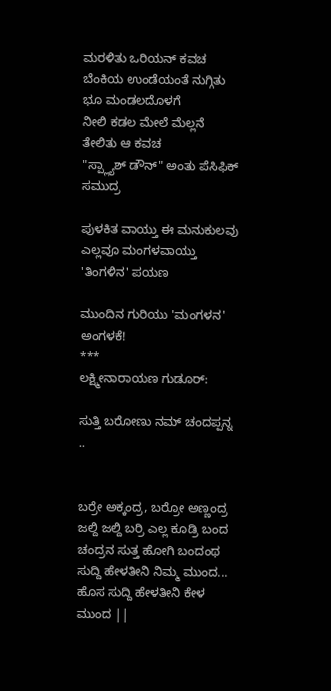ಮರಳಿತು ಒರಿಯನ್ ಕವಚ
ಬೆಂಕಿಯ ಉಂಡೆಯಂತೆ ನುಗ್ಗಿತು ಭೂ ಮಂಡಲದೊಳಗೆ
ನೀಲಿ ಕಡಲ ಮೇಲೆ ಮೆಲ್ಲನೆ ತೇಲಿತು ಆ ಕವಚ
"ಸ್ಪ್ಲ್ಯಾಶ್ ಡೌನ್" ಅಂತು ಪೆಸಿಫಿಕ್ ಸಮುದ್ರ

ಪುಳಕಿತ ವಾಯ್ತು ಈ ಮನುಕುಲವು
ಎಲ್ಲವೂ ಮಂಗಳವಾಯ್ತು
'ತಿಂಗಳಿನ' ಪಯಣ

ಮುಂದಿನ ಗುರಿಯು 'ಮಂಗಳನ' ಅಂಗಳಕೆ!
***
ಲಕ್ಷ್ಮೀನಾರಾಯಣ ಗುಡೂರ್:

ಸುತ್ತಿ ಬರೋಣು ನಮ್ ಚಂದಪ್ಪನ್ನ ..


ಬರ್ರೇ ಅಕ್ಕಂದ್ರ, ಬರ್ರೋ ಅಣ್ಣಂದ್ರ
ಜಲ್ದಿ ಜಲ್ದಿ ಬರ್ರಿ ಎಲ್ಲ ಕೂಡ್ರಿ ಬಂದ
ಚಂದ್ರನ ಸುತ್ತ ಹೋಗಿ ಬಂದಂಥ
ಸುದ್ದಿ ಹೇಳತೀನಿ ನಿಮ್ಮ ಮುಂದ...
ಹೊಸ ಸುದ್ದಿ ಹೇಳತೀನಿ ಕೇಳ ಮುಂದ ||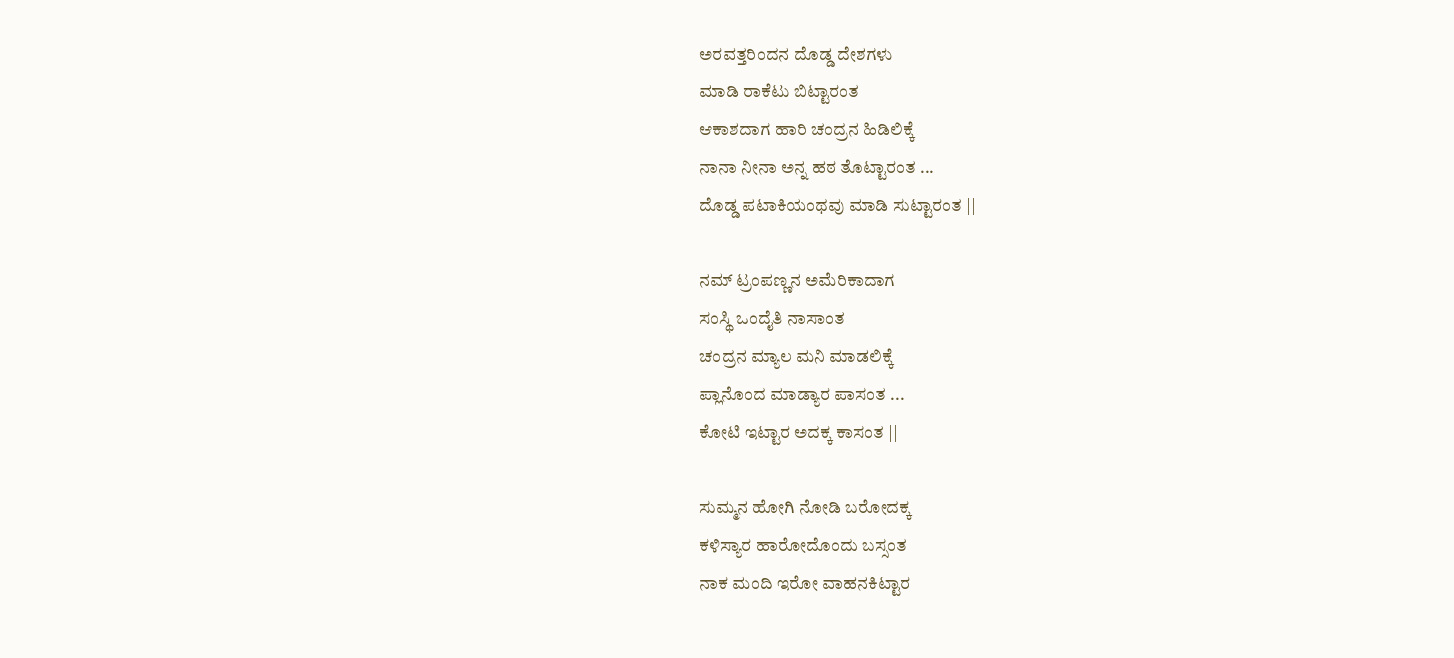ಅರವತ್ತರಿಂದನ ದೊಡ್ಡ ದೇಶಗಳು
ಮಾಡಿ ರಾಕೆಟು ಬಿಟ್ಟಾರಂತ
ಆಕಾಶದಾಗ ಹಾರಿ ಚಂದ್ರನ ಹಿಡಿಲಿಕ್ಕೆ
ನಾನಾ ನೀನಾ ಅನ್ನ ಹಠ ತೊಟ್ಟಾರಂತ ...
ದೊಡ್ಡ ಪಟಾಕಿಯಂಥವು ಮಾಡಿ ಸುಟ್ಟಾರಂತ ||

ನಮ್ ಟ್ರಂಪಣ್ಣನ ಅಮೆರಿಕಾದಾಗ
ಸಂಸ್ಥಿ ಒಂದೈತಿ ನಾಸಾಂತ
ಚಂದ್ರನ ಮ್ಯಾಲ ಮನಿ ಮಾಡಲಿಕ್ಕೆ
ಪ್ಲಾನೊಂದ ಮಾಡ್ಯಾರ ಪಾಸಂತ ...
ಕೋಟಿ ಇಟ್ಟಾರ ಅದಕ್ಕ ಕಾಸಂತ ||

ಸುಮ್ಮನ ಹೋಗಿ ನೋಡಿ ಬರೋದಕ್ಕ
ಕಳಿಸ್ಯಾರ ಹಾರೋದೊಂದು ಬಸ್ಸಂತ
ನಾಕ ಮಂದಿ ಇರೋ ವಾಹನಕಿಟ್ಟಾರ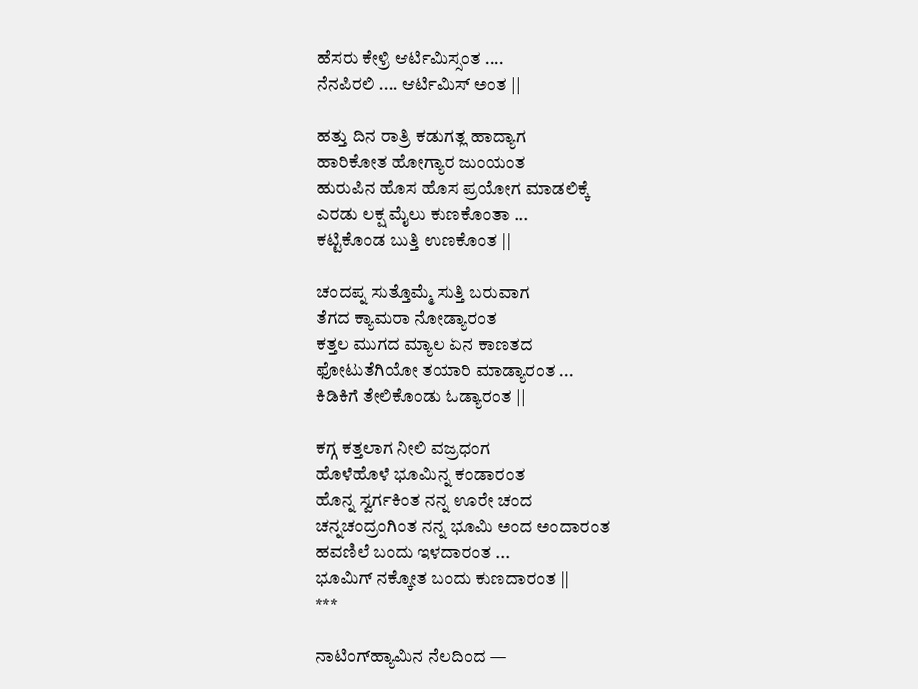ಹೆಸರು ಕೇಳ್ರಿ ಆರ್ಟಿಮಿಸ್ಸಂತ ....
ನೆನಪಿರಲಿ .... ಆರ್ಟಿಮಿಸ್ ಅಂತ ||

ಹತ್ತು ದಿನ ರಾತ್ರಿ ಕಡುಗತ್ಲ ಹಾದ್ಯಾಗ
ಹಾರಿಕೋತ ಹೋಗ್ಯಾರ ಜುಂಯಂತ
ಹುರುಪಿನ ಹೊಸ ಹೊಸ ಪ್ರಯೋಗ ಮಾಡಲಿಕ್ಕೆ
ಎರಡು ಲಕ್ಷ ಮೈಲು ಕುಣಕೊಂತಾ ...
ಕಟ್ಟಿಕೊಂಡ ಬುತ್ತಿ ಉಣಕೊಂತ ||

ಚಂದಪ್ನ ಸುತ್ತೊಮ್ಮೆ ಸುತ್ತಿ ಬರುವಾಗ
ತೆಗದ ಕ್ಯಾಮರಾ ನೋಡ್ಯಾರಂತ
ಕತ್ತಲ ಮುಗದ ಮ್ಯಾಲ ಏನ ಕಾಣತದ
ಫೋಟುತೆಗಿಯೋ ತಯಾರಿ ಮಾಡ್ಯಾರಂತ ...
ಕಿಡಿಕಿಗೆ ತೇಲಿಕೊಂಡು ಓಡ್ಯಾರಂತ ||

ಕಗ್ಗ ಕತ್ತಲಾಗ ನೀಲಿ ವಜ್ರಧಂಗ
ಹೊಳೆಹೊಳೆ ಭೂಮಿನ್ನ ಕಂಡಾರಂತ
ಹೊನ್ನ ಸ್ವರ್ಗಕಿಂತ ನನ್ನ ಊರೇ ಚಂದ
ಚನ್ನಚಂದ್ರಂಗಿಂತ ನನ್ನ ಭೂಮಿ ಅಂದ ಅಂದಾರಂತ
ಹವಣಿಲೆ ಬಂದು ಇಳದಾರಂತ ...
ಭೂಮಿಗ್ ನಕ್ಕೋತ ಬಂದು ಕುಣದಾರಂತ ||
***

ನಾಟಿಂಗ್‌ಹ್ಯಾಮಿನ ನೆಲದಿಂದ —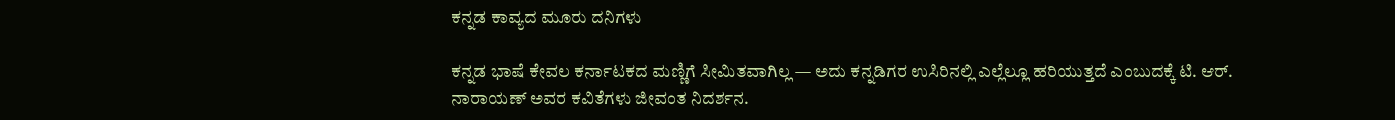ಕನ್ನಡ ಕಾವ್ಯದ ಮೂರು ದನಿಗಳು

ಕನ್ನಡ ಭಾಷೆ ಕೇವಲ ಕರ್ನಾಟಕದ ಮಣ್ಣಿಗೆ ಸೀಮಿತವಾಗಿಲ್ಲ — ಅದು ಕನ್ನಡಿಗರ ಉಸಿರಿನಲ್ಲಿ ಎಲ್ಲೆಲ್ಲೂ ಹರಿಯುತ್ತದೆ ಎಂಬುದಕ್ಕೆ ಟಿ. ಆರ್. ನಾರಾಯಣ್ ಅವರ ಕವಿತೆಗಳು ಜೀವಂತ ನಿದರ್ಶನ.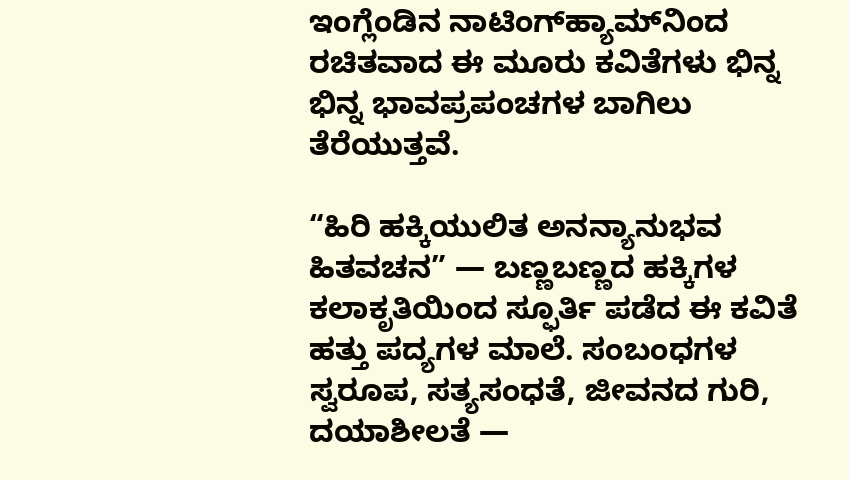ಇಂಗ್ಲೆಂಡಿನ ನಾಟಿಂಗ್‌ಹ್ಯಾಮ್‌ನಿಂದ ರಚಿತವಾದ ಈ ಮೂರು ಕವಿತೆಗಳು ಭಿನ್ನ ಭಿನ್ನ ಭಾವಪ್ರಪಂಚಗಳ ಬಾಗಿಲು ತೆರೆಯುತ್ತವೆ.

“ಹಿರಿ ಹಕ್ಕಿಯುಲಿತ ಅನನ್ಯಾನುಭವ ಹಿತವಚನ” — ಬಣ್ಣಬಣ್ಣದ ಹಕ್ಕಿಗಳ ಕಲಾಕೃತಿಯಿಂದ ಸ್ಫೂರ್ತಿ ಪಡೆದ ಈ ಕವಿತೆ ಹತ್ತು ಪದ್ಯಗಳ ಮಾಲೆ. ಸಂಬಂಧಗಳ ಸ್ವರೂಪ, ಸತ್ಯಸಂಧತೆ, ಜೀವನದ ಗುರಿ, ದಯಾಶೀಲತೆ —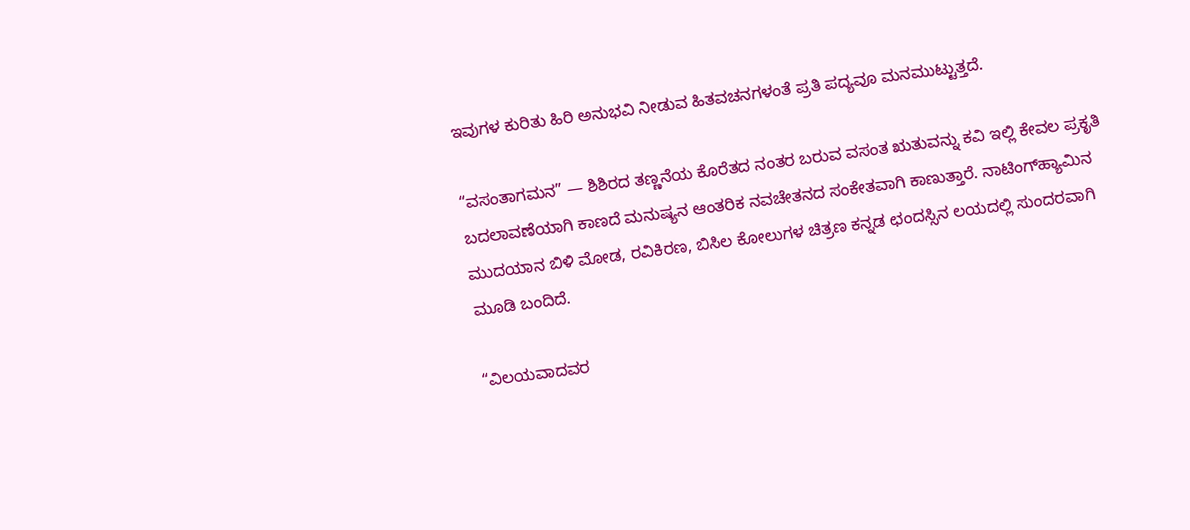ಇವುಗಳ ಕುರಿತು ಹಿರಿ ಅನುಭವಿ ನೀಡುವ ಹಿತವಚನಗಳಂತೆ ಪ್ರತಿ ಪದ್ಯವೂ ಮನಮುಟ್ಟುತ್ತದೆ.

“ವಸಂತಾಗಮನ” — ಶಿಶಿರದ ತಣ್ಣನೆಯ ಕೊರೆತದ ನಂತರ ಬರುವ ವಸಂತ ಋತುವನ್ನು ಕವಿ ಇಲ್ಲಿ ಕೇವಲ ಪ್ರಕೃತಿ ಬದಲಾವಣೆಯಾಗಿ ಕಾಣದೆ ಮನುಷ್ಯನ ಆಂತರಿಕ ನವಚೇತನದ ಸಂಕೇತವಾಗಿ ಕಾಣುತ್ತಾರೆ. ನಾಟಿಂಗ್‌ಹ್ಯಾಮಿನ ಮುದಯಾನ ಬಿಳಿ ಮೋಡ, ರವಿಕಿರಣ, ಬಿಸಿಲ ಕೋಲುಗಳ ಚಿತ್ರಣ ಕನ್ನಡ ಛಂದಸ್ಸಿನ ಲಯದಲ್ಲಿ ಸುಂದರವಾಗಿ ಮೂಡಿ ಬಂದಿದೆ.

“ವಿಲಯವಾದವರ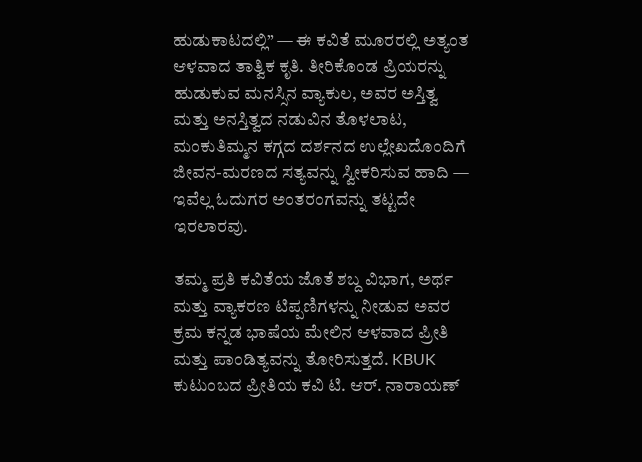ಹುಡುಕಾಟದಲ್ಲಿ” — ಈ ಕವಿತೆ ಮೂರರಲ್ಲಿ ಅತ್ಯಂತ ಆಳವಾದ ತಾತ್ವಿಕ ಕೃತಿ. ತೀರಿಕೊಂಡ ಪ್ರಿಯರನ್ನು ಹುಡುಕುವ ಮನಸ್ಸಿನ ವ್ಯಾಕುಲ, ಅವರ ಅಸ್ತಿತ್ವ ಮತ್ತು ಅನಸ್ತಿತ್ವದ ನಡುವಿನ ತೊಳಲಾಟ, ಮಂಕುತಿಮ್ಮನ ಕಗ್ಗದ ದರ್ಶನದ ಉಲ್ಲೇಖದೊಂದಿಗೆ ಜೀವನ-ಮರಣದ ಸತ್ಯವನ್ನು ಸ್ವೀಕರಿಸುವ ಹಾದಿ — ಇವೆಲ್ಲ ಓದುಗರ ಅಂತರಂಗವನ್ನು ತಟ್ಟದೇ ಇರಲಾರವು.

ತಮ್ಮ ಪ್ರತಿ ಕವಿತೆಯ ಜೊತೆ ಶಬ್ದ ವಿಭಾಗ, ಅರ್ಥ ಮತ್ತು ವ್ಯಾಕರಣ ಟಿಪ್ಪಣಿಗಳನ್ನು ನೀಡುವ ಅವರ ಕ್ರಮ ಕನ್ನಡ ಭಾಷೆಯ ಮೇಲಿನ ಆಳವಾದ ಪ್ರೀತಿ ಮತ್ತು ಪಾಂಡಿತ್ಯವನ್ನು ತೋರಿಸುತ್ತದೆ. KBUK ಕುಟುಂಬದ ಪ್ರೀತಿಯ ಕವಿ ಟಿ. ಆರ್. ನಾರಾಯಣ್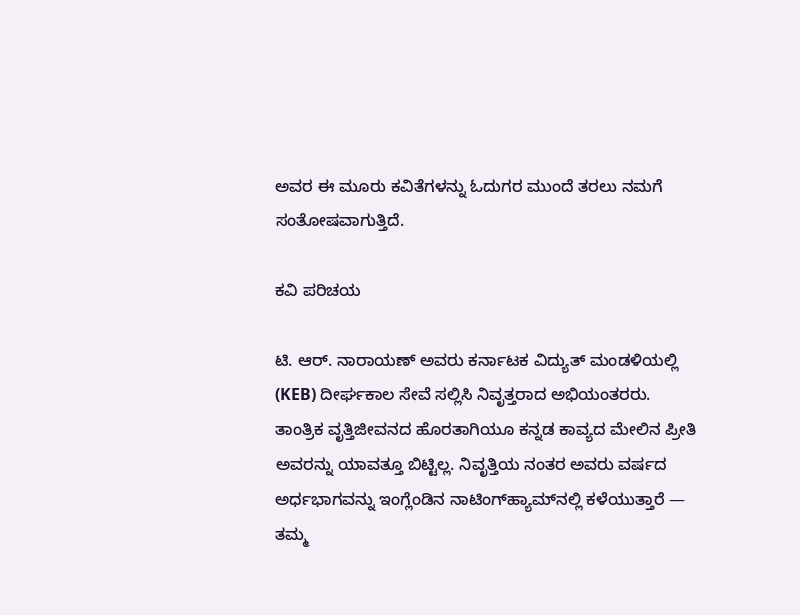ಅವರ ಈ ಮೂರು ಕವಿತೆಗಳನ್ನು ಓದುಗರ ಮುಂದೆ ತರಲು ನಮಗೆ ಸಂತೋಷವಾಗುತ್ತಿದೆ.

ಕವಿ ಪರಿಚಯ

ಟಿ. ಆರ್. ನಾರಾಯಣ್ ಅವರು ಕರ್ನಾಟಕ ವಿದ್ಯುತ್ ಮಂಡಳಿಯಲ್ಲಿ (KEB) ದೀರ್ಘಕಾಲ ಸೇವೆ ಸಲ್ಲಿಸಿ ನಿವೃತ್ತರಾದ ಅಭಿಯಂತರರು. ತಾಂತ್ರಿಕ ವೃತ್ತಿಜೀವನದ ಹೊರತಾಗಿಯೂ ಕನ್ನಡ ಕಾವ್ಯದ ಮೇಲಿನ ಪ್ರೀತಿ ಅವರನ್ನು ಯಾವತ್ತೂ ಬಿಟ್ಟಿಲ್ಲ. ನಿವೃತ್ತಿಯ ನಂತರ ಅವರು ವರ್ಷದ ಅರ್ಧಭಾಗವನ್ನು ಇಂಗ್ಲೆಂಡಿನ ನಾಟಿಂಗ್‌ಹ್ಯಾಮ್‌ನಲ್ಲಿ ಕಳೆಯುತ್ತಾರೆ — ತಮ್ಮ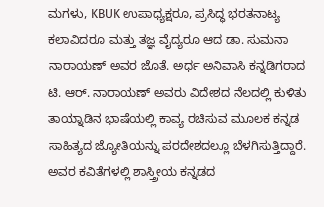ಮಗಳು, KBUK ಉಪಾಧ್ಯಕ್ಷರೂ, ಪ್ರಸಿದ್ಧ ಭರತನಾಟ್ಯ ಕಲಾವಿದರೂ ಮತ್ತು ತಜ್ಞ ವೈದ್ಯರೂ ಆದ ಡಾ. ಸುಮನಾ ನಾರಾಯಣ್ ಅವರ ಜೊತೆ. ಅರ್ಧ ಅನಿವಾಸಿ ಕನ್ನಡಿಗರಾದ ಟಿ. ಆರ್. ನಾರಾಯಣ್ ಅವರು ವಿದೇಶದ ನೆಲದಲ್ಲಿ ಕುಳಿತು ತಾಯ್ನಾಡಿನ ಭಾಷೆಯಲ್ಲಿ ಕಾವ್ಯ ರಚಿಸುವ ಮೂಲಕ ಕನ್ನಡ ಸಾಹಿತ್ಯದ ಜ್ಯೋತಿಯನ್ನು ಪರದೇಶದಲ್ಲೂ ಬೆಳಗಿಸುತ್ತಿದ್ದಾರೆ. ಅವರ ಕವಿತೆಗಳಲ್ಲಿ ಶಾಸ್ತ್ರೀಯ ಕನ್ನಡದ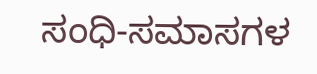ಸಂಧಿ-ಸಮಾಸಗಳ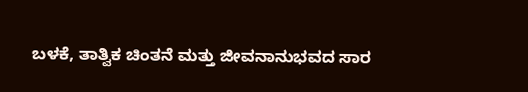ಬಳಕೆ, ತಾತ್ವಿಕ ಚಿಂತನೆ ಮತ್ತು ಜೀವನಾನುಭವದ ಸಾರ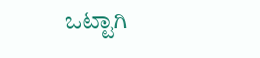ಒಟ್ಟಾಗಿ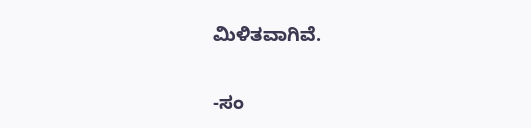ಮಿಳಿತವಾಗಿವೆ.

-ಸಂ